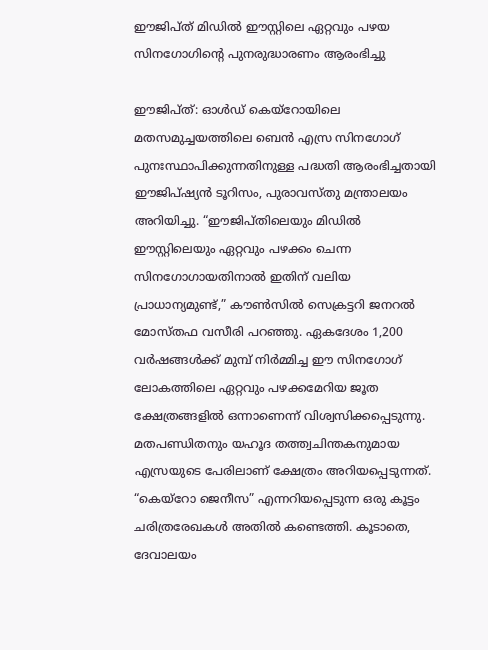ഈജിപ്ത് മിഡിൽ ഈസ്റ്റിലെ ഏറ്റവും പഴയ സിനഗോഗിന്റെ പുനരുദ്ധാരണം ആരംഭിച്ചു

ഈജിപ്ത്: ഓൾഡ് കെയ്‌റോയിലെ മതസമുച്ചയത്തിലെ ബെൻ എസ്ര സിനഗോഗ് പുനഃസ്ഥാപിക്കുന്നതിനുള്ള പദ്ധതി ആരംഭിച്ചതായി ഈജിപ്ഷ്യൻ ടൂറിസം, പുരാവസ്തു മന്ത്രാലയം അറിയിച്ചു. “ഈജിപ്തിലെയും മിഡിൽ ഈസ്റ്റിലെയും ഏറ്റവും പഴക്കം ചെന്ന സിനഗോഗായതിനാൽ ഇതിന് വലിയ പ്രാധാന്യമുണ്ട്,” കൗൺസിൽ സെക്രട്ടറി ജനറൽ മോസ്തഫ വസീരി പറഞ്ഞു. ഏകദേശം 1,200 വർഷങ്ങൾക്ക് മുമ്പ് നിർമ്മിച്ച ഈ സിനഗോഗ് ലോകത്തിലെ ഏറ്റവും പഴക്കമേറിയ ജൂത ക്ഷേത്രങ്ങളിൽ ഒന്നാണെന്ന് വിശ്വസിക്കപ്പെടുന്നു. മതപണ്ഡിതനും യഹൂദ തത്ത്വചിന്തകനുമായ എസ്രയുടെ പേരിലാണ് ക്ഷേത്രം അറിയപ്പെടുന്നത്. “കെയ്‌റോ ജെനീസ” എന്നറിയപ്പെടുന്ന ഒരു കൂട്ടം ചരിത്രരേഖകൾ അതിൽ കണ്ടെത്തി. കൂടാതെ, ദേവാലയം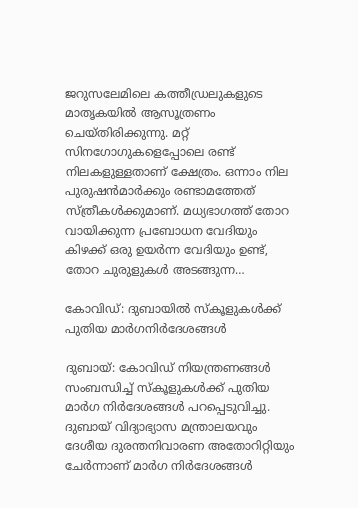ജറുസലേമിലെ കത്തീഡ്രലുകളുടെ മാതൃകയിൽ ആസൂത്രണം ചെയ്തിരിക്കുന്നു. മറ്റ് സിനഗോഗുകളെപ്പോലെ രണ്ട് നിലകളുള്ളതാണ് ക്ഷേത്രം. ഒന്നാം നില പുരുഷൻമാർക്കും രണ്ടാമത്തേത് സ്ത്രീകൾക്കുമാണ്. മധ്യഭാഗത്ത് തോറ വായിക്കുന്ന പ്രബോധന വേദിയും കിഴക്ക് ഒരു ഉയർന്ന വേദിയും ഉണ്ട്, തോറ ചുരുളുകൾ അടങ്ങുന്ന…

കോവിഡ്: ദുബായില്‍ സ്‌കൂളുകള്‍ക്ക് പുതിയ മാര്‍ഗനിര്‍ദേശങ്ങള്‍

ദുബായ്: കോവിഡ് നിയന്ത്രണങ്ങള്‍ സംബന്ധിച്ച് സ്‌കൂളുകള്‍ക്ക് പുതിയ മാര്‍ഗ നിര്‍ദേശങ്ങള്‍ പറപ്പെടുവിച്ചു. ദുബായ് വിദ്യാഭ്യാസ മന്ത്രാലയവും ദേശീയ ദുരന്തനിവാരണ അതോറിറ്റിയും ചേര്‍ന്നാണ് മാര്‍ഗ നിര്‍ദേശങ്ങള്‍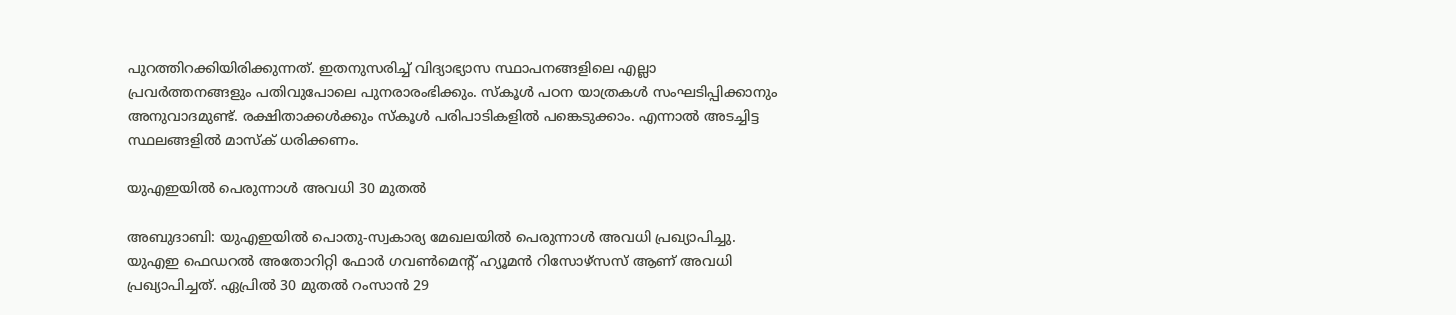പുറത്തിറക്കിയിരിക്കുന്നത്. ഇതനുസരിച്ച് വിദ്യാഭ്യാസ സ്ഥാപനങ്ങളിലെ എല്ലാ പ്രവര്‍ത്തനങ്ങളും പതിവുപോലെ പുനരാരംഭിക്കും. സ്‌കൂള്‍ പഠന യാത്രകള്‍ സംഘടിപ്പിക്കാനും അനുവാദമുണ്ട്. രക്ഷിതാക്കള്‍ക്കും സ്‌കൂള്‍ പരിപാടികളില്‍ പങ്കെടുക്കാം. എന്നാല്‍ അടച്ചിട്ട സ്ഥലങ്ങളില്‍ മാസ്‌ക് ധരിക്കണം.

യുഎഇയില്‍ പെരുന്നാള്‍ അവധി 30 മുതല്‍

അബുദാബി: യുഎഇയില്‍ പൊതു-സ്വകാര്യ മേഖലയില്‍ പെരുന്നാള്‍ അവധി പ്രഖ്യാപിച്ചു. യുഎഇ ഫെഡറല്‍ അതോറിറ്റി ഫോര്‍ ഗവണ്‍മെന്റ് ഹ്യൂമന്‍ റിസോഴ്സസ് ആണ് അവധി പ്രഖ്യാപിച്ചത്. ഏപ്രില്‍ 30 മുതല്‍ റംസാന്‍ 29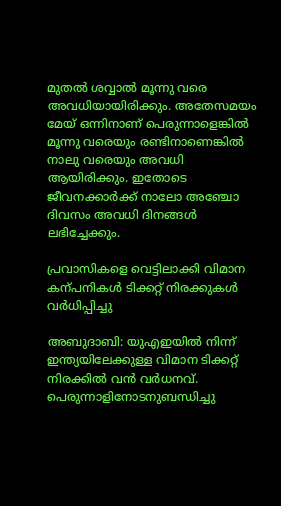മുതല്‍ ശവ്വാല്‍ മൂന്നു വരെ അവധിയായിരിക്കും. അതേസമയം മേയ് ഒന്നിനാണ് പെരുന്നാളെങ്കില്‍ മൂന്നു വരെയും രണ്ടിനാണെങ്കില്‍ നാലു വരെയും അവധി ആയിരിക്കും. ഇതോടെ ജീവനക്കാര്‍ക്ക് നാലോ അഞ്ചോ ദിവസം അവധി ദിനങ്ങള്‍ ലഭിച്ചേക്കും.

പ്രവാസികളെ വെട്ടിലാക്കി വിമാന കന്പനികള്‍ ടിക്കറ്റ് നിരക്കുകള്‍ വര്‍ധിപ്പിച്ചു

അബുദാബി: യുഎഇയില്‍ നിന്ന് ഇന്ത്യയിലേക്കുള്ള വിമാന ടിക്കറ്റ് നിരക്കില്‍ വന്‍ വര്‍ധനവ്. പെരുന്നാളിനോടനുബന്ധിച്ചു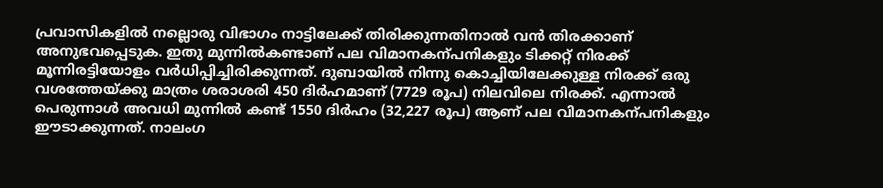പ്രവാസികളില്‍ നല്ലൊരു വിഭാഗം നാട്ടിലേക്ക് തിരിക്കുന്നതിനാല്‍ വന്‍ തിരക്കാണ് അനുഭവപ്പെടുക. ഇതു മുന്നില്‍കണ്ടാണ് പല വിമാനകന്പനികളും ടിക്കറ്റ് നിരക്ക് മൂന്നിരട്ടിയോളം വര്‍ധിപ്പിച്ചിരിക്കുന്നത്. ദുബായില്‍ നിന്നു കൊച്ചിയിലേക്കുള്ള നിരക്ക് ഒരു വശത്തേയ്ക്കു മാത്രം ശരാശരി 450 ദിര്‍ഹമാണ് (7729 രൂപ) നിലവിലെ നിരക്ക്. എന്നാല്‍ പെരുന്നാള്‍ അവധി മുന്നില്‍ കണ്ട് 1550 ദിര്‍ഹം (32,227 രൂപ) ആണ് പല വിമാനകന്പനികളും ഈടാക്കുന്നത്. നാലംഗ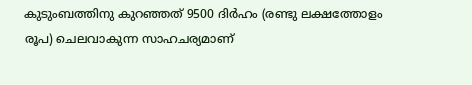കുടുംബത്തിനു കുറഞ്ഞത് 9500 ദിര്‍ഹം (രണ്ടു ലക്ഷത്തോളം രൂപ) ചെലവാകുന്ന സാഹചര്യമാണ്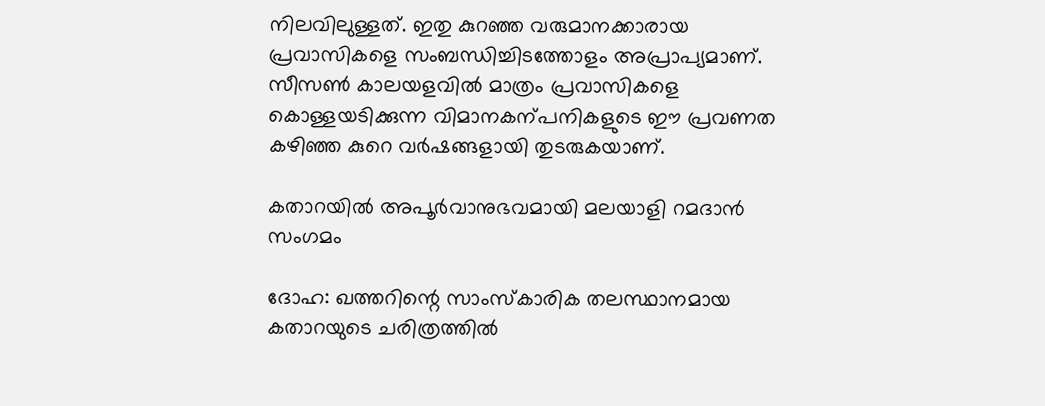നിലവിലുള്ളത്. ഇതു കുറഞ്ഞ വരുമാനക്കാരായ പ്രവാസികളെ സംബന്ധിച്ചിടത്തോളം അപ്രാപ്യമാണ്. സീസണ്‍ കാലയളവില്‍ മാത്രം പ്രവാസികളെ കൊള്ളയടിക്കുന്ന വിമാനകന്പനികളുടെ ഈ പ്രവണത കഴിഞ്ഞ കുറെ വര്‍ഷങ്ങളായി തുടരുകയാണ്.

കതാറയില്‍ അപൂര്‍വാനുഭവമായി മലയാളി റമദാന്‍ സംഗമം

ദോഹ: ഖത്തറിന്റെ സാംസ്‌കാരിക തലസ്ഥാനമായ കതാറയുടെ ചരിത്രത്തില്‍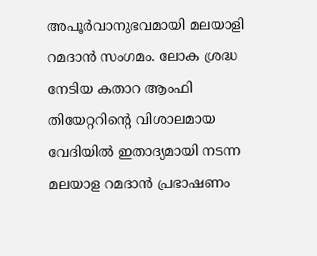അപൂര്‍വാനുഭവമായി മലയാളി റമദാന്‍ സംഗമം. ലോക ശ്രദ്ധ നേടിയ കതാറ ആംഫി തിയേറ്ററിന്റെ വിശാലമായ വേദിയില്‍ ഇതാദ്യമായി നടന്ന മലയാള റമദാന്‍ പ്രഭാഷണം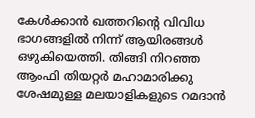കേള്‍ക്കാന്‍ ഖത്തറിന്റെ വിവിധ ഭാഗങ്ങളില്‍ നിന്ന് ആയിരങ്ങള്‍ ഒഴുകിയെത്തി. തിങ്ങി നിറഞ്ഞ ആംഫി തിയറ്റര്‍ മഹാമാരിക്കു ശേഷമുള്ള മലയാളികളുടെ റമദാന്‍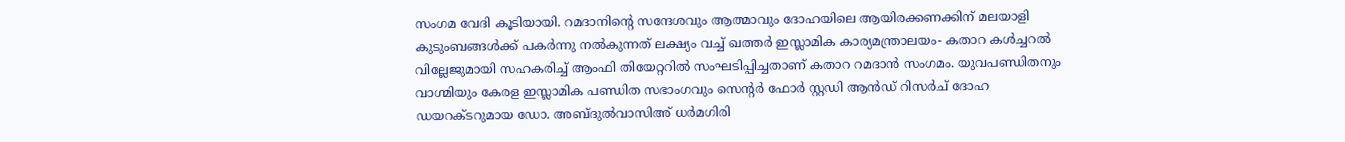സംഗമ വേദി കൂടിയായി. റമദാനിന്റെ സന്ദേശവും ആത്മാവും ദോഹയിലെ ആയിരക്കണക്കിന് മലയാളി കുടുംബങ്ങള്‍ക്ക് പകര്‍ന്നു നല്‍കുന്നത് ലക്ഷ്യം വച്ച് ഖത്തര്‍ ഇസ്ലാമിക കാര്യമന്ത്രാലയം- കതാറ കള്‍ച്ചറല്‍ വില്ലേജുമായി സഹകരിച്ച് ആംഫി തിയേറ്ററില്‍ സംഘടിപ്പിച്ചതാണ് കതാറ റമദാന്‍ സംഗമം. യുവപണ്ഡിതനും വാഗ്മിയും കേരള ഇസ്ലാമിക പണ്ഡിത സഭാംഗവും സെന്റര്‍ ഫോര്‍ സ്റ്റഡി ആന്‍ഡ് റിസര്‍ച് ദോഹ ഡയറക്ടറുമായ ഡോ. അബ്ദുല്‍വാസിഅ് ധര്‍മഗിരി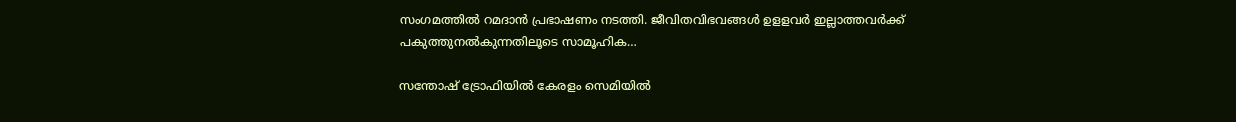സംഗമത്തില്‍ റമദാന്‍ പ്രഭാഷണം നടത്തി. ജീവിതവിഭവങ്ങള്‍ ഉളളവര്‍ ഇല്ലാത്തവര്‍ക്ക് പകുത്തുനല്‍കുന്നതിലൂടെ സാമൂഹിക…

സന്തോഷ് ട്രോഫിയില്‍ കേരളം സെമിയില്‍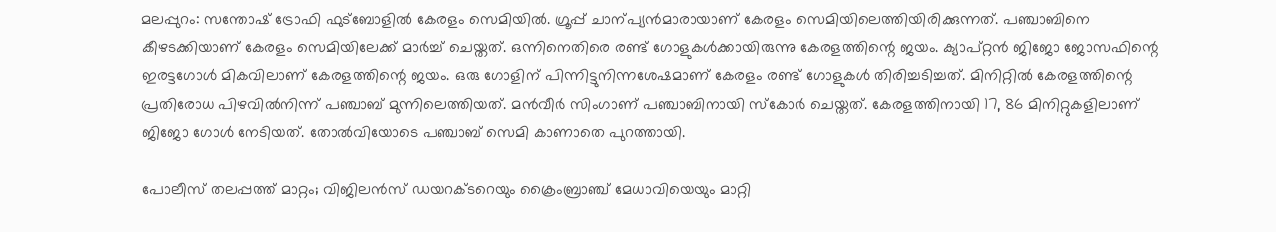മലപ്പുറം: സന്തോഷ് ട്രോഫി ഫുട്‌ബോളില്‍ കേരളം സെമിയില്‍. ഗ്രൂപ്പ് ചാന്പ്യന്‍മാരായാണ് കേരളം സെമിയിലെത്തിയിരിക്കുന്നത്. പഞ്ചാബിനെ കീഴടക്കിയാണ് കേരളം സെമിയിലേക്ക് മാര്‍ച്ച് ചെയ്തത്. ഒന്നിനെതിരെ രണ്ട് ഗോളുകള്‍ക്കായിരുന്നു കേരളത്തിന്റെ ജയം. ക്യാപ്റ്റന്‍ ജിജോ ജോസഫിന്റെ ഇരട്ടഗോള്‍ മികവിലാണ് കേരളത്തിന്റെ ജയം. ഒരു ഗോളിന് പിന്നിട്ടുനിന്നശേഷമാണ് കേരളം രണ്ട് ഗോളുകള്‍ തിരിച്ചടിച്ചത്. മിനിറ്റില്‍ കേരളത്തിന്റെ പ്രതിരോധ പിഴവില്‍നിന്ന് പഞ്ചാബ് മുന്നിലെത്തിയത്. മന്‍വീര്‍ സിംഗാണ് പഞ്ചാബിനായി സ്‌കോര്‍ ചെയ്തത്. കേരളത്തിനായി 17, 86 മിനിറ്റുകളിലാണ് ജിജോ ഗോള്‍ നേടിയത്. തോല്‍വിയോടെ പഞ്ചാബ് സെമി കാണാതെ പുറത്തായി.

പോലീസ് തലപ്പത്ത് മാറ്റം; വിജിലന്‍സ് ഡയറക്ടറെയും ക്രൈംബ്രാഞ്ച് മേധാവിയെയും മാറ്റി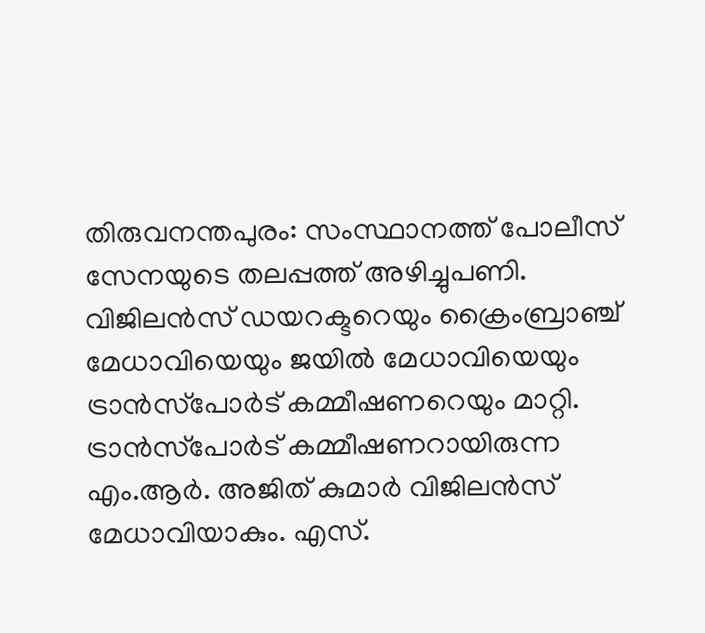തിരുവനന്തപുരം: സംസ്ഥാനത്ത് പോലീസ് സേനയുടെ തലപ്പത്ത് അഴിച്ചുപണി. വിജിലന്‍സ് ഡയറക്ടറെയും ക്രൈംബ്രാഞ്ച് മേധാവിയെയും ജയില്‍ മേധാവിയെയും ട്രാന്‍സ്‌പോര്‍ട് കമ്മീഷണറെയും മാറ്റി. ട്രാന്‍സ്‌പോര്‍ട് കമ്മീഷണറായിരുന്ന എം.ആര്‍. അജിത് കുമാര്‍ വിജിലന്‍സ് മേധാവിയാകും. എസ്.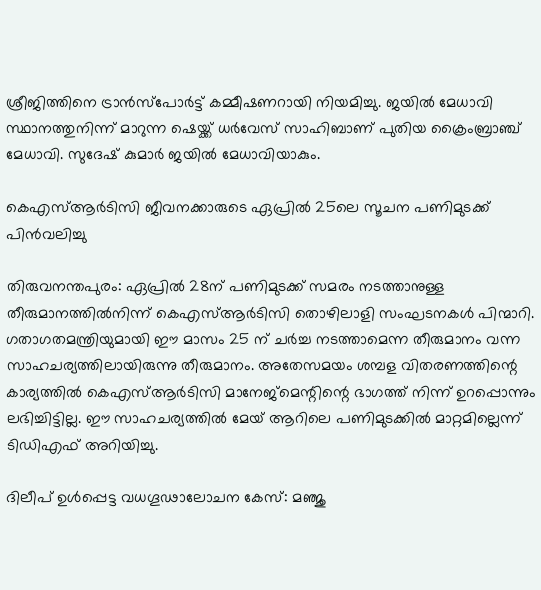ശ്രീജിത്തിനെ ട്രാന്‍സ്‌പോര്‍ട്ട് കമ്മീഷണറായി നിയമിച്ചു. ജയില്‍ മേധാവി സ്ഥാനത്തുനിന്ന് മാറുന്ന ഷെയ്ക്ക് ധര്‍വേസ് സാഹിബാണ് പുതിയ ക്രൈംബ്രാഞ്ച് മേധാവി. സുദേഷ് കുമാര്‍ ജയില്‍ മേധാവിയാകും.

കെഎസ്ആര്‍ടിസി ജീവനക്കാരുടെ ഏപ്രില്‍ 25ലെ സൂചന പണിമുടക്ക് പിന്‍വലിച്ചു

തിരുവനന്തപുരം: ഏപ്രില്‍ 28ന് പണിമുടക്ക് സമരം നടത്താനുള്ള തീരുമാനത്തില്‍നിന്ന് കെഎസ്ആര്‍ടിസി തൊഴിലാളി സംഘടനകള്‍ പിന്മാറി. ഗതാഗതമന്ത്രിയുമായി ഈ മാസം 25 ന് ചര്‍ച്ച നടത്താമെന്ന തീരുമാനം വന്ന സാഹചര്യത്തിലായിരുന്നു തീരുമാനം. അതേസമയം ശമ്പള വിതരണത്തിന്റെ കാര്യത്തില്‍ കെഎസ്ആര്‍ടിസി മാനേജ്‌മെന്റിന്റെ ഭാഗത്ത് നിന്ന് ഉറപ്പൊന്നും ലഭിച്ചിട്ടില്ല. ഈ സാഹചര്യത്തില്‍ മേയ് ആറിലെ പണിമുടക്കില്‍ മാറ്റമില്ലെന്ന് ടിഡിഎഫ് അറിയിച്ചു.

ദിലീപ് ഉള്‍പ്പെട്ട വധഗൂഢാലോചന കേസ്: മഞ്ജു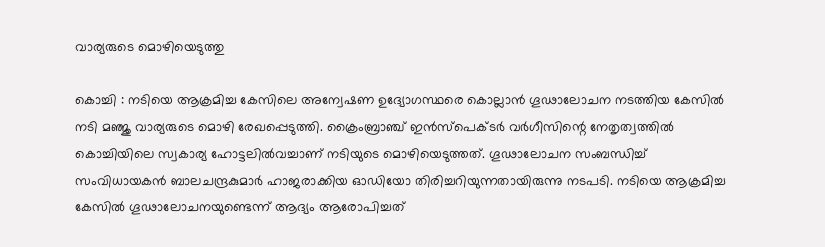വാര്യരുടെ മൊഴിയെടുത്തു

കൊച്ചി : നടിയെ ആക്രമിച്ച കേസിലെ അന്വേഷണ ഉദ്യോഗസ്ഥരെ കൊല്ലാന്‍ ഗൂഢാലോചന നടത്തിയ കേസില്‍ നടി മഞ്ജു വാര്യരുടെ മൊഴി രേഖപ്പെടുത്തി. ക്രൈംബ്രാഞ്ച് ഇന്‍സ്‌പെക്ടര്‍ വര്‍ഗീസിന്റെ നേതൃത്വത്തില്‍ കൊച്ചിയിലെ സ്വകാര്യ ഹോട്ടലില്‍വച്ചാണ് നടിയുടെ മൊഴിയെടുത്തത്. ഗൂഢാലോചന സംബന്ധിച്ച് സംവിധായകന്‍ ബാലചന്ദ്രകുമാര്‍ ഹാജരാക്കിയ ഓഡിയോ തിരിച്ചറിയുന്നതായിരുന്നു നടപടി. നടിയെ ആക്രമിച്ച കേസില്‍ ഗൂഢാലോചനയുണ്ടെന്ന് ആദ്യം ആരോപിച്ചത്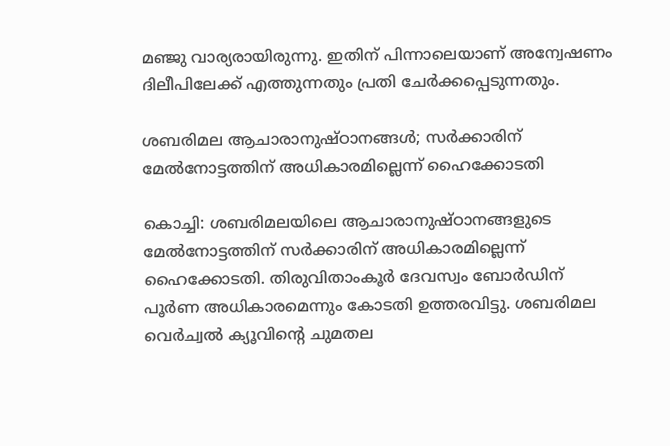മഞ്ജു വാര്യരായിരുന്നു. ഇതിന് പിന്നാലെയാണ് അന്വേഷണം ദിലീപിലേക്ക് എത്തുന്നതും പ്രതി ചേര്‍ക്കപ്പെടുന്നതും.

ശബരിമല ആചാരാനുഷ്ഠാനങ്ങള്‍; സര്‍ക്കാരിന് മേല്‍നോട്ടത്തിന് അധികാരമില്ലെന്ന് ഹൈക്കോടതി

കൊച്ചി: ശബരിമലയിലെ ആചാരാനുഷ്ഠാനങ്ങളുടെ മേല്‍നോട്ടത്തിന് സര്‍ക്കാരിന് അധികാരമില്ലെന്ന് ഹൈക്കോടതി. തിരുവിതാംകൂര്‍ ദേവസ്വം ബോര്‍ഡിന് പൂര്‍ണ അധികാരമെന്നും കോടതി ഉത്തരവിട്ടു. ശബരിമല വെര്‍ച്വല്‍ ക്യൂവിന്റെ ചുമതല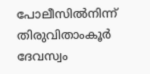പോലീസില്‍നിന്ന് തിരുവിതാംകൂര്‍ ദേവസ്വം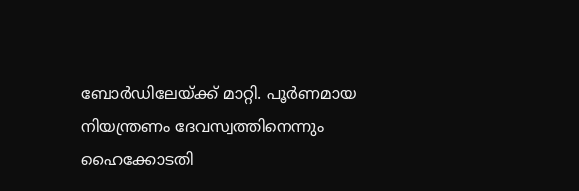ബോര്‍ഡിലേയ്ക്ക് മാറ്റി. പൂര്‍ണമായ നിയന്ത്രണം ദേവസ്വത്തിനെന്നും ഹൈക്കോടതി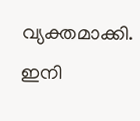വ്യക്തമാക്കി. ഇനി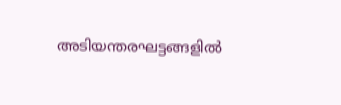അടിയന്തരഘട്ടങ്ങളില്‍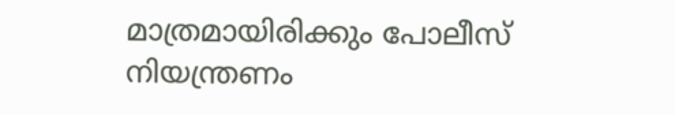മാത്രമായിരിക്കും പോലീസ് നിയന്ത്രണം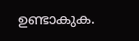ഉണ്ടാകുക.